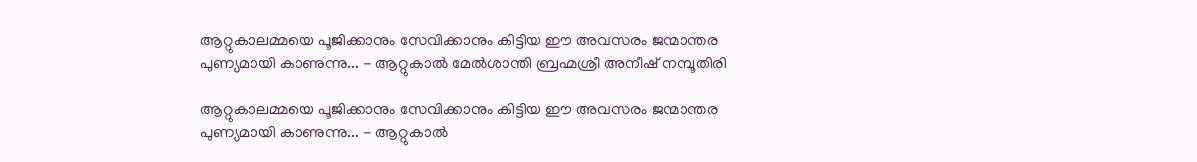ആറ്റുകാലമ്മയെ പൂജിക്കാനും സേവിക്കാനും കിട്ടിയ ഈ അവസരം ജന്മാന്തര പുണ്യമായി കാണുന്നു... - ആറ്റുകാല്‍ മേല്‍ശാന്തി ബ്രഹ്മശ്രീ അനീഷ് നമ്പൂതിരി

ആറ്റുകാലമ്മയെ പൂജിക്കാനും സേവിക്കാനും കിട്ടിയ ഈ അവസരം ജന്മാന്തര പുണ്യമായി കാണുന്നു... - ആറ്റുകാല്‍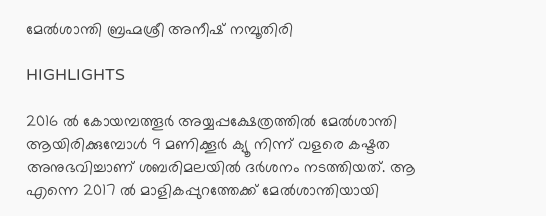മേല്‍ശാന്തി ബ്രഹ്മശ്രീ അനീഷ് നമ്പൂതിരി

HIGHLIGHTS

2016 ല്‍ കോയമ്പത്തൂര്‍ അയ്യപ്പക്ഷേത്രത്തില്‍ മേല്‍ശാന്തി ആയിരിക്കുമ്പോള്‍ 9 മണിക്കൂര്‍ ക്യൂ നിന്ന് വളരെ കഷ്ടത അനുഭവിച്ചാണ് ശബരിമലയില്‍ ദര്‍ശനം നടത്തിയത്. ആ എന്നെ 2017 ല്‍ മാളികപ്പുറത്തേക്ക് മേല്‍ശാന്തിയായി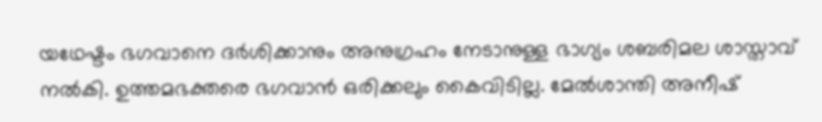യഥേഷ്ടം ഭഗവാനെ ദര്‍ശിക്കാനും അനുഗ്രഹം നേടാനുള്ള ഭാഗ്യം ശബരിമല ശാസ്താവ് നല്‍കി. ഉത്തമഭക്തരെ ഭഗവാന്‍ ഒരിക്കലും കൈവിടില്ല. മേല്‍ശാന്തി അനീഷ്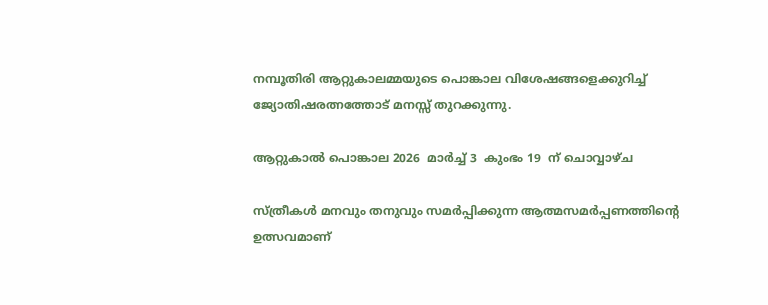നമ്പൂതിരി ആറ്റുകാലമ്മയുടെ പൊങ്കാല വിശേഷങ്ങളെക്കുറിച്ച് ജ്യോതിഷരത്നത്തോട് മനസ്സ് തുറക്കുന്നു.

ആറ്റുകാല്‍ പൊങ്കാല 2026  മാര്‍ച്ച് 3  കുംഭം 19  ന് ചൊവ്വാഴ്ച

സ്ത്രീകള്‍ മനവും തനുവും സമര്‍പ്പിക്കുന്ന ആത്മസമര്‍പ്പണത്തിന്‍റെ ഉത്സവമാണ്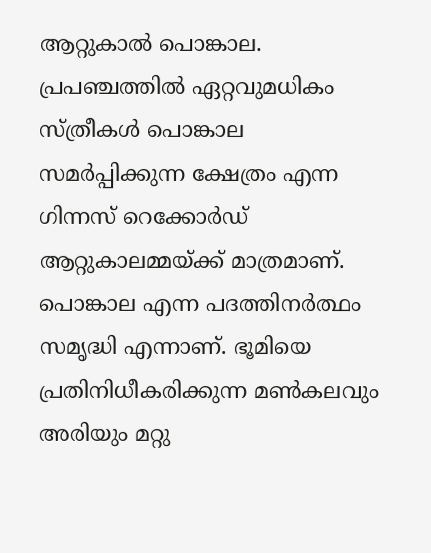ആറ്റുകാല്‍ പൊങ്കാല. പ്രപഞ്ചത്തില്‍ ഏറ്റവുമധികം സ്ത്രീകള്‍ പൊങ്കാല സമര്‍പ്പിക്കുന്ന ക്ഷേത്രം എന്ന ഗിന്നസ് റെക്കോര്‍ഡ് ആറ്റുകാലമ്മയ്ക്ക് മാത്രമാണ്. പൊങ്കാല എന്ന പദത്തിനര്‍ത്ഥം സമൃദ്ധി എന്നാണ്. ഭൂമിയെ പ്രതിനിധീകരിക്കുന്ന മണ്‍കലവും അരിയും മറ്റു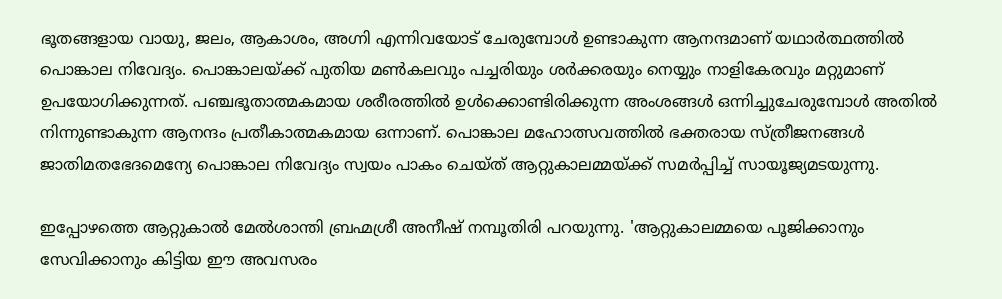ഭൂതങ്ങളായ വായു, ജലം, ആകാശം, അഗ്നി എന്നിവയോട് ചേരുമ്പോള്‍ ഉണ്ടാകുന്ന ആനന്ദമാണ് യഥാര്‍ത്ഥത്തില്‍ പൊങ്കാല നിവേദ്യം. പൊങ്കാലയ്ക്ക് പുതിയ മണ്‍കലവും പച്ചരിയും ശര്‍ക്കരയും നെയ്യും നാളികേരവും മറ്റുമാണ് ഉപയോഗിക്കുന്നത്. പഞ്ചഭൂതാത്മകമായ ശരീരത്തില്‍ ഉള്‍ക്കൊണ്ടിരിക്കുന്ന അംശങ്ങള്‍ ഒന്നിച്ചുചേരുമ്പോള്‍ അതില്‍ നിന്നുണ്ടാകുന്ന ആനന്ദം പ്രതീകാത്മകമായ ഒന്നാണ്. പൊങ്കാല മഹോത്സവത്തില്‍ ഭക്തരായ സ്ത്രീജനങ്ങള്‍ ജാതിമതഭേദമെന്യേ പൊങ്കാല നിവേദ്യം സ്വയം പാകം ചെയ്ത് ആറ്റുകാലമ്മയ്ക്ക് സമര്‍പ്പിച്ച് സായൂജ്യമടയുന്നു.

ഇപ്പോഴത്തെ ആറ്റുകാല്‍ മേല്‍ശാന്തി ബ്രഹ്മശ്രീ അനീഷ് നമ്പൂതിരി പറയുന്നു. 'ആറ്റുകാലമ്മയെ പൂജിക്കാനും സേവിക്കാനും കിട്ടിയ ഈ അവസരം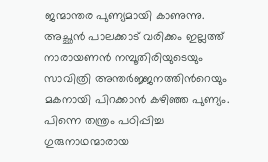ജന്മാന്തര പുണ്യമായി കാണുന്നു. അച്ഛന്‍ പാലക്കാട് വരിക്കം ഇല്ലത്ത് നാരായണന്‍ നമ്പൂതിരിയുടെയും സാവിത്രി അന്തര്‍ജ്ജനത്തിന്‍റെയും മകനായി പിറക്കാന്‍ കഴിഞ്ഞ പുണ്യം. പിന്നെ തന്ത്രം പഠിപ്പിച്ച ഗുരുനാഥന്മാരായ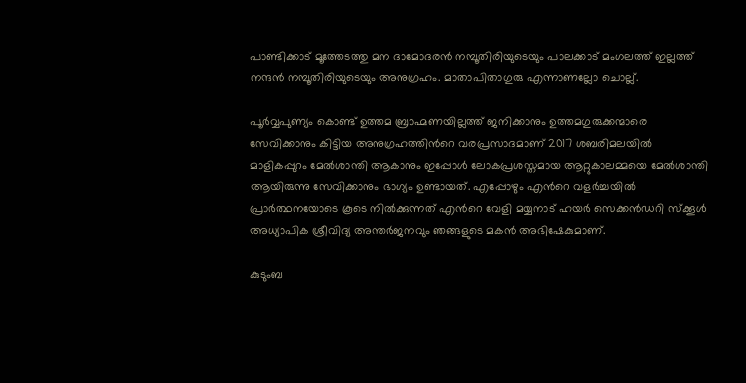പാണ്ടിക്കാട് മൂത്തേടത്തു മന ദാമോദരന്‍ നമ്പൂതിരിയുടെയും പാലക്കാട് മംഗലത്ത് ഇല്ലത്ത് നന്ദന്‍ നമ്പൂതിരിയുടെയും അനുഗ്രഹം. മാതാപിതാഗുരു എന്നാണല്ലോ ചൊല്ല്.

പൂര്‍വ്വപുണ്യം കൊണ്ട് ഉത്തമ ബ്രാഹ്മണയില്ലത്ത് ജനിക്കാനും ഉത്തമഗുരുക്കന്മാരെ സേവിക്കാനും കിട്ടിയ അനുഗ്രഹത്തിന്‍റെ വരപ്രസാദമാണ് 2017 ശബരിമലയില്‍ മാളികപ്പുറം മേല്‍ശാന്തി ആകാനും ഇപ്പോള്‍ ലോകപ്രശസ്തമായ ആറ്റുകാലമ്മയെ മേല്‍ശാന്തി ആയിരുന്നു സേവിക്കാനും ഭാഗ്യം ഉണ്ടായത്. എപ്പോഴും എന്‍റെ വളര്‍ച്ചയില്‍ പ്രാര്‍ത്ഥനയോടെ കൂടെ നില്‍ക്കുന്നത് എന്‍റെ വേളി മയ്യനാട് ഹയര്‍ സെക്കന്‍ഡറി സ്ക്കൂള്‍ അധ്യാപിക ശ്രീവിദ്യ അന്തര്‍ജനവും ഞങ്ങളുടെ മകന്‍ അഭിഷേകുമാണ്.

കുടുംബ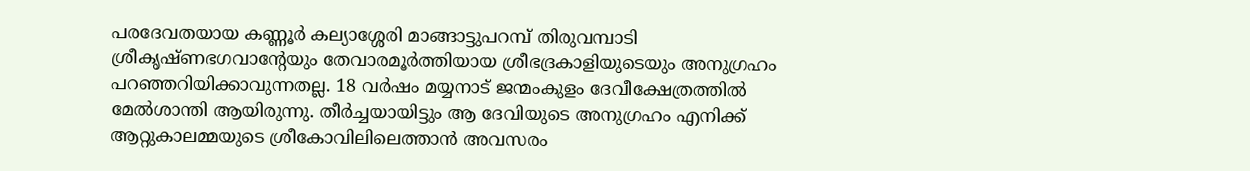പരദേവതയായ കണ്ണൂര്‍ കല്യാശ്ശേരി മാങ്ങാട്ടുപറമ്പ് തിരുവമ്പാടി ശ്രീകൃഷ്ണഭഗവാന്‍റേയും തേവാരമൂര്‍ത്തിയായ ശ്രീഭദ്രകാളിയുടെയും അനുഗ്രഹം പറഞ്ഞറിയിക്കാവുന്നതല്ല. 18 വര്‍ഷം മയ്യനാട് ജന്മംകുളം ദേവീക്ഷേത്രത്തില്‍ മേല്‍ശാന്തി ആയിരുന്നു. തീര്‍ച്ചയായിട്ടും ആ ദേവിയുടെ അനുഗ്രഹം എനിക്ക് ആറ്റുകാലമ്മയുടെ ശ്രീകോവിലിലെത്താന്‍ അവസരം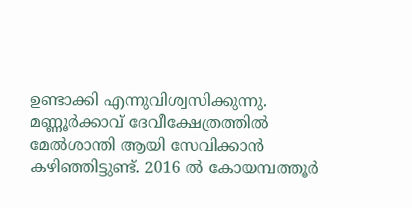ഉണ്ടാക്കി എന്നുവിശ്വസിക്കുന്നു. മണ്ണൂര്‍ക്കാവ് ദേവീക്ഷേത്രത്തില്‍ മേല്‍ശാന്തി ആയി സേവിക്കാന്‍ കഴിഞ്ഞിട്ടുണ്ട്. 2016 ല്‍ കോയമ്പത്തൂര്‍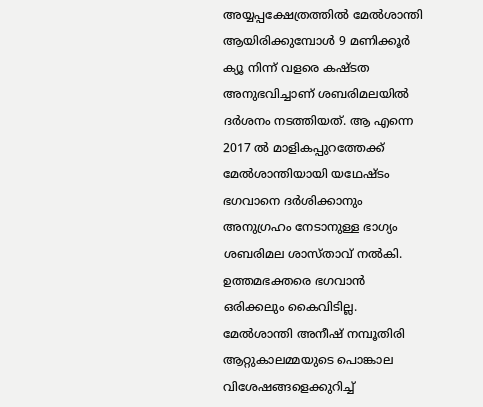അയ്യപ്പക്ഷേത്രത്തില്‍ മേല്‍ശാന്തി ആയിരിക്കുമ്പോള്‍ 9 മണിക്കൂര്‍ ക്യൂ നിന്ന് വളരെ കഷ്ടത അനുഭവിച്ചാണ് ശബരിമലയില്‍ ദര്‍ശനം നടത്തിയത്. ആ എന്നെ 2017 ല്‍ മാളികപ്പുറത്തേക്ക് മേല്‍ശാന്തിയായി യഥേഷ്ടം ഭഗവാനെ ദര്‍ശിക്കാനും അനുഗ്രഹം നേടാനുള്ള ഭാഗ്യം ശബരിമല ശാസ്താവ് നല്‍കി. ഉത്തമഭക്തരെ ഭഗവാന്‍ ഒരിക്കലും കൈവിടില്ല. മേല്‍ശാന്തി അനീഷ് നമ്പൂതിരി ആറ്റുകാലമ്മയുടെ പൊങ്കാല വിശേഷങ്ങളെക്കുറിച്ച്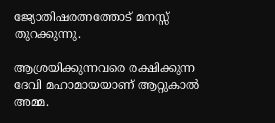ജ്യോതിഷരത്നത്തോട് മനസ്സ് തുറക്കുന്നു.

ആശ്രയിക്കുന്നവരെ രക്ഷിക്കുന്ന ദേവി മഹാമായയാണ് ആറ്റുകാല്‍ അമ്മ.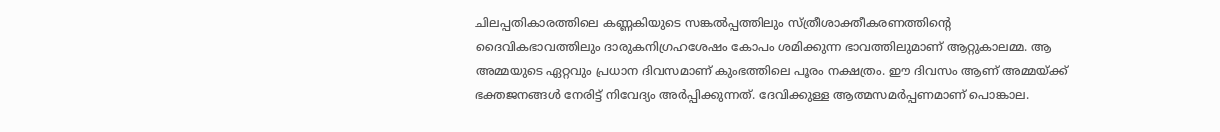ചിലപ്പതികാരത്തിലെ കണ്ണകിയുടെ സങ്കല്‍പ്പത്തിലും സ്ത്രീശാക്തീകരണത്തിന്‍റെ ദൈവികഭാവത്തിലും ദാരുകനിഗ്രഹശേഷം കോപം ശമിക്കുന്ന ഭാവത്തിലുമാണ് ആറ്റുകാലമ്മ. ആ അമ്മയുടെ ഏറ്റവും പ്രധാന ദിവസമാണ് കുംഭത്തിലെ പൂരം നക്ഷത്രം. ഈ ദിവസം ആണ് അമ്മയ്ക്ക് ഭക്തജനങ്ങള്‍ നേരിട്ട് നിവേദ്യം അര്‍പ്പിക്കുന്നത്. ദേവിക്കുള്ള ആത്മസമര്‍പ്പണമാണ് പൊങ്കാല.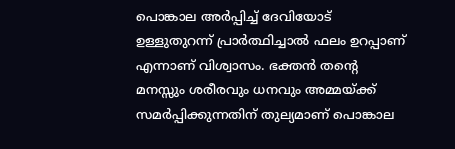പൊങ്കാല അര്‍പ്പിച്ച് ദേവിയോട് ഉള്ളുതുറന്ന് പ്രാര്‍ത്ഥിച്ചാല്‍ ഫലം ഉറപ്പാണ് എന്നാണ് വിശ്വാസം. ഭക്തന്‍ തന്‍റെ മനസ്സും ശരീരവും ധനവും അമ്മയ്ക്ക് സമര്‍പ്പിക്കുന്നതിന് തുല്യമാണ് പൊങ്കാല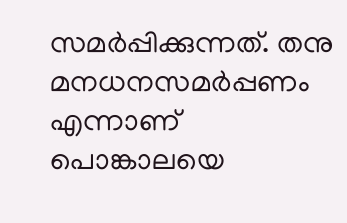സമര്‍പ്പിക്കുന്നത്. തനു മനധനസമര്‍പ്പണം എന്നാണ് പൊങ്കാലയെ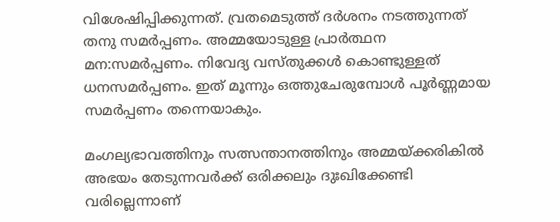വിശേഷിപ്പിക്കുന്നത്. വ്രതമെടുത്ത് ദര്‍ശനം നടത്തുന്നത് തനു സമര്‍പ്പണം. അമ്മയോടുള്ള പ്രാര്‍ത്ഥന മന:സമര്‍പ്പണം. നിവേദ്യ വസ്തുക്കള്‍ കൊണ്ടുള്ളത് ധനസമര്‍പ്പണം. ഇത് മൂന്നും ഒത്തുചേരുമ്പോള്‍ പൂര്‍ണ്ണമായ സമര്‍പ്പണം തന്നെയാകും.

മംഗല്യഭാവത്തിനും സത്സന്താനത്തിനും അമ്മയ്ക്കരികില്‍ അഭയം തേടുന്നവര്‍ക്ക് ഒരിക്കലും ദുഃഖിക്കേണ്ടി വരില്ലെന്നാണ്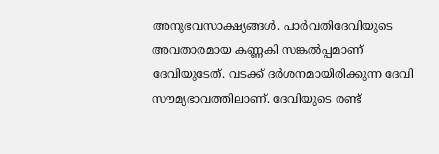അനുഭവസാക്ഷ്യങ്ങള്‍. പാര്‍വതിദേവിയുടെ അവതാരമായ കണ്ണകി സങ്കല്‍പ്പമാണ് ദേവിയുടേത്. വടക്ക് ദര്‍ശനമായിരിക്കുന്ന ദേവി സൗമ്യഭാവത്തിലാണ്. ദേവിയുടെ രണ്ട്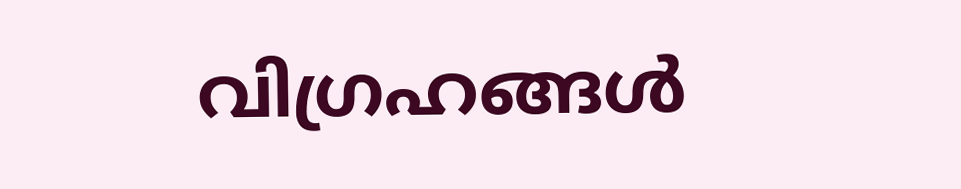വിഗ്രഹങ്ങള്‍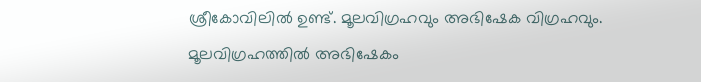ശ്രീകോവിലില്‍ ഉണ്ട്. മൂലവിഗ്രഹവും അഭിഷേക വിഗ്രഹവും. മൂലവിഗ്രഹത്തില്‍ അഭിഷേകം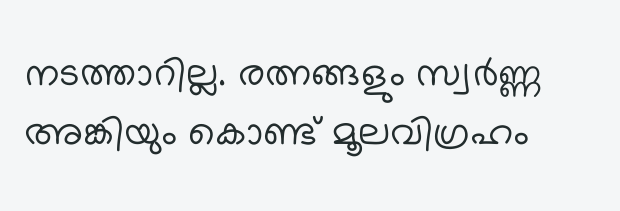നടത്താറില്ല. രത്നങ്ങളും സ്വര്‍ണ്ണ അങ്കിയും കൊണ്ട് മൂലവിഗ്രഹം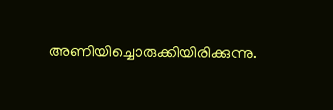അണിയിച്ചൊരുക്കിയിരിക്കുന്നു.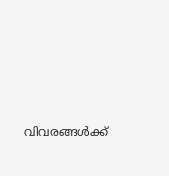വിവരങ്ങള്‍ക്ക്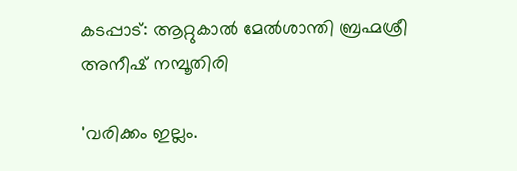കടപ്പാട്: ആറ്റുകാല്‍ മേല്‍ശാന്തി ബ്രഹ്മശ്രീ അനീഷ് നമ്പൂതിരി

'വരിക്കം ഇല്ലം.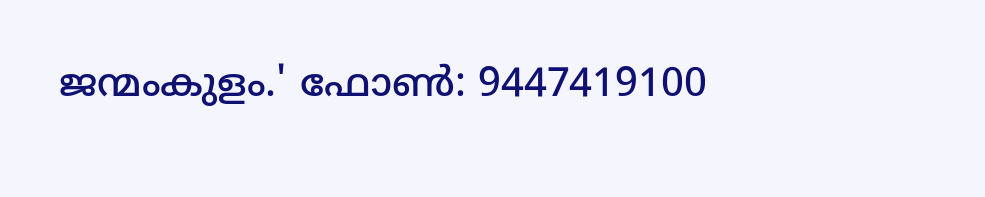ജന്മംകുളം.' ഫോണ്‍: 9447419100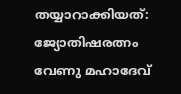തയ്യാറാക്കിയത്: ജ്യോതിഷരത്നം വേണു മഹാദേവ്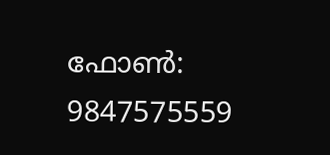ഫോണ്‍: 9847575559